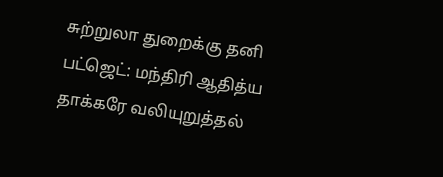சுற்றுலா துறைக்கு தனி பட்ஜெட்: மந்திரி ஆதித்ய தாக்கரே வலியுறுத்தல்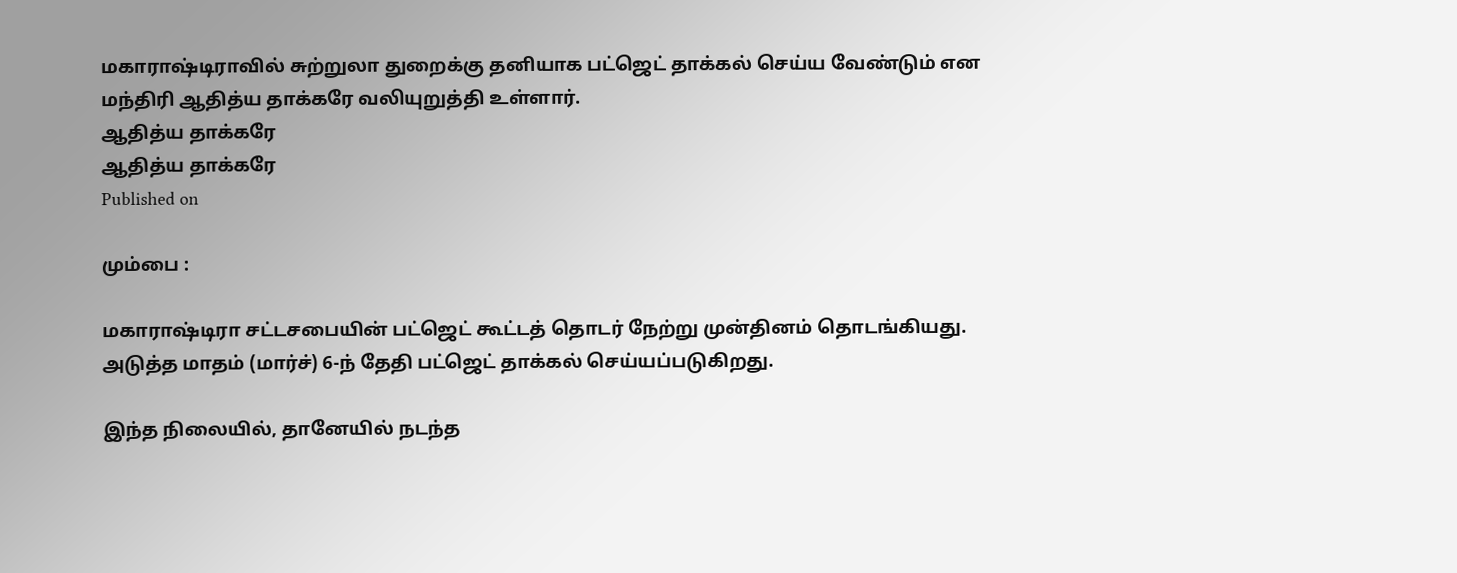மகாராஷ்டிராவில் சுற்றுலா துறைக்கு தனியாக பட்ஜெட் தாக்கல் செய்ய வேண்டும் என மந்திரி ஆதித்ய தாக்கரே வலியுறுத்தி உள்ளார்.
ஆதித்ய தாக்கரே
ஆதித்ய தாக்கரே
Published on

மும்பை :

மகாராஷ்டிரா சட்டசபையின் பட்ஜெட் கூட்டத் தொடர் நேற்று முன்தினம் தொடங்கியது. அடுத்த மாதம் (மார்ச்) 6-ந் தேதி பட்ஜெட் தாக்கல் செய்யப்படுகிறது.

இந்த நிலையில், தானேயில் நடந்த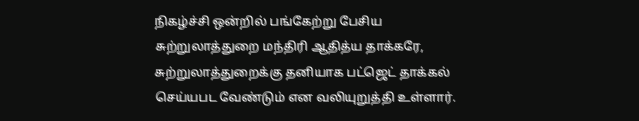நிகழ்ச்சி ஒன்றில் பங்கேற்று பேசிய சுற்றுலாத்துறை மந்திரி ஆதித்ய தாக்கரே, சுற்றுலாத்துறைக்கு தனியாக பட்ஜெட் தாக்கல் செய்யபட வேண்டும் என வலியுறுத்தி உள்ளார்.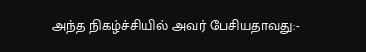அந்த நிகழ்ச்சியில் அவர் பேசியதாவது:-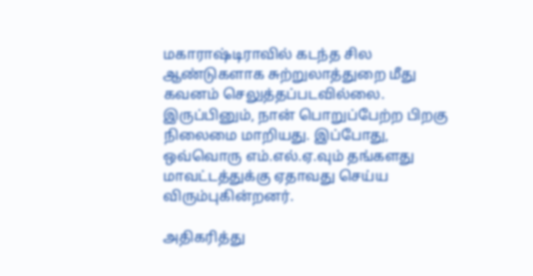மகாராஷ்டிராவில் கடந்த சில ஆண்டுகளாக சுற்றுலாத்துறை மீது கவனம் செலுத்தப்படவில்லை. இருப்பினும், நான் பொறுப்பேற்ற பிறகு நிலைமை மாறியது. இப்போது, ஒவ்வொரு எம்.எல்.ஏ.வும் தங்களது மாவட்டத்துக்கு ஏதாவது செய்ய விரும்புகின்றனர்.

அதிகரித்து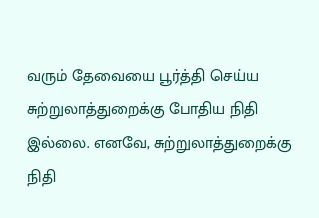வரும் தேவையை பூர்த்தி செய்ய சுற்றுலாத்துறைக்கு போதிய நிதி இல்லை. எனவே, சுற்றுலாத்துறைக்கு நிதி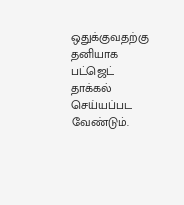ஒதுக்குவதற்கு தனியாக பட்ஜெட் தாக்கல் செய்யப்பட வேண்டும்.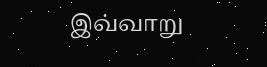இவ்வாறு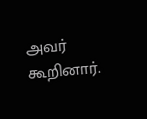அவர் கூறினார்.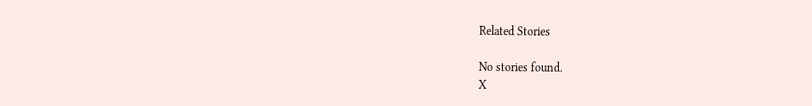Related Stories

No stories found.
X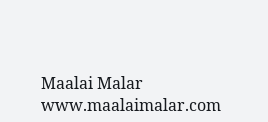Maalai Malar
www.maalaimalar.com